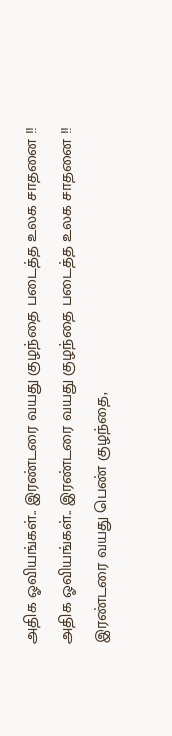அதிக ஓவியங்கள்.. இரண்டரை வயது குழந்தை படைத்த உலக சாதனை !!
அதிக ஓவியங்கள்.. இரண்டரை வயது குழந்தை படைத்த உலக சாதனை !!
இரண்டரை வயது பெண் குழந்தை,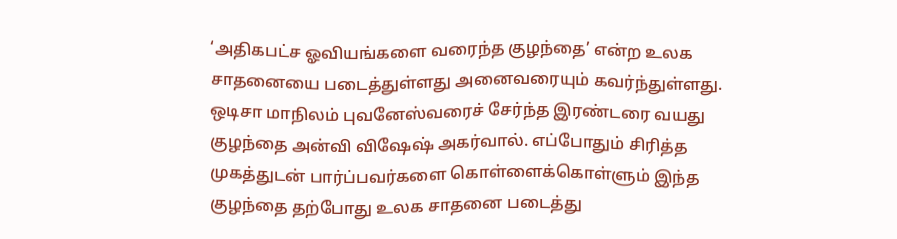‘அதிகபட்ச ஓவியங்களை வரைந்த குழந்தை’ என்ற உலக சாதனையை படைத்துள்ளது அனைவரையும் கவர்ந்துள்ளது.
ஒடிசா மாநிலம் புவனேஸ்வரைச் சேர்ந்த இரண்டரை வயது குழந்தை அன்வி விஷேஷ் அகர்வால். எப்போதும் சிரித்த முகத்துடன் பார்ப்பவர்களை கொள்ளைக்கொள்ளும் இந்த குழந்தை தற்போது உலக சாதனை படைத்து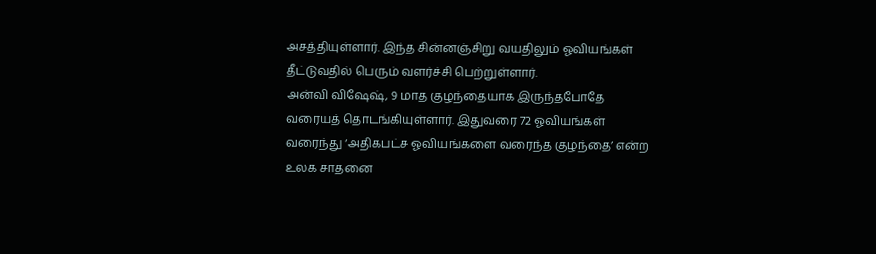அசத்தியுள்ளார். இந்த சின்னஞ்சிறு வயதிலும் ஓவியங்கள் தீட்டுவதில் பெரும் வளர்ச்சி பெற்றுள்ளார்.
அன்வி விஷேஷ், 9 மாத குழந்தையாக இருந்தபோதே வரையத் தொடங்கியுள்ளார். இதுவரை 72 ஓவியங்கள் வரைந்து ‘அதிகபட்ச ஓவியங்களை வரைந்த குழந்தை’ என்ற உலக சாதனை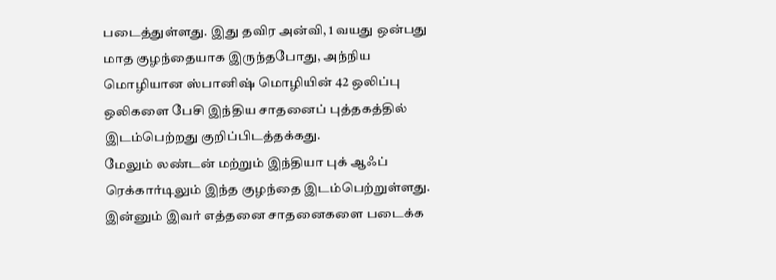படைத்துள்ளது. இது தவிர அன்வி, 1 வயது ஒன்பது மாத குழந்தையாக இருந்தபோது, அந்நிய மொழியான ஸ்பானிஷ் மொழியின் 42 ஒலிப்பு ஒலிகளை பேசி இந்திய சாதனைப் புத்தகத்தில் இடம்பெற்றது குறிப்பிடத்தக்கது.
மேலும் லண்டன் மற்றும் இந்தியா புக் ஆஃப் ரெக்கார்டிலும் இந்த குழந்தை இடம்பெற்றுள்ளது. இன்னும் இவர் எத்தனை சாதனைகளை படைக்க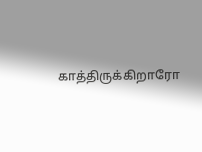காத்திருக்கிறாரோ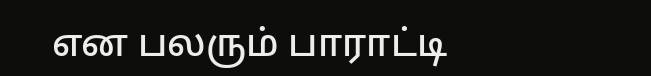என பலரும் பாராட்டி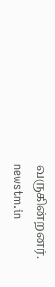வருகின்றனர்.
newstm.in